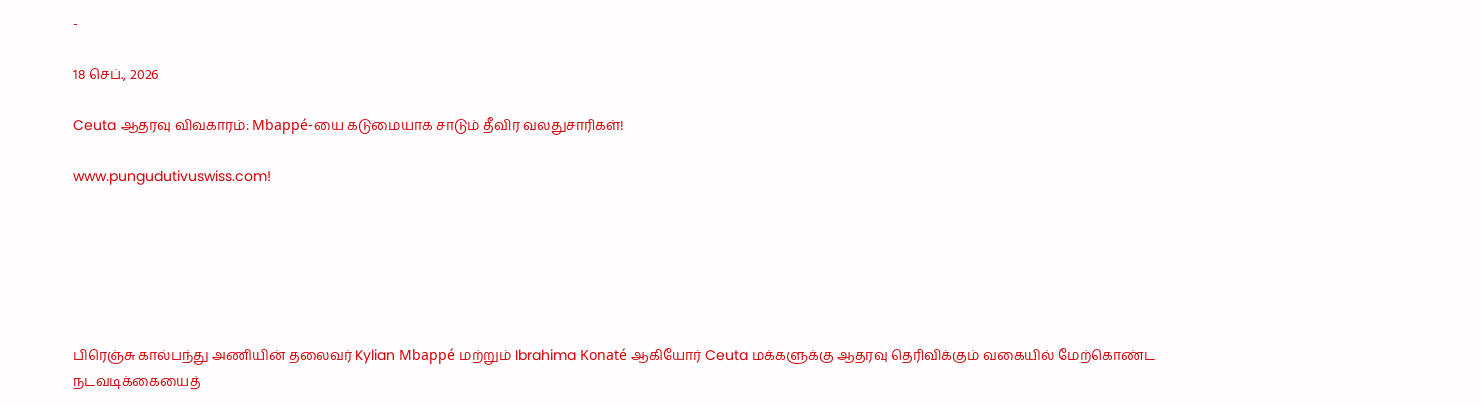-

18 செப்., 2026

Ceuta ஆதரவு விவகாரம்: Mbappé-யை கடுமையாக சாடும் தீவிர வலதுசாரிகள்!

www.pungudutivuswiss.com!






பிரெஞ்சு கால்பந்து அணியின் தலைவர் Kylian Mbappé மற்றும் Ibrahima Konaté ஆகியோர் Ceuta மக்களுக்கு ஆதரவு தெரிவிக்கும் வகையில் மேற்கொண்ட நடவடிக்கையைத்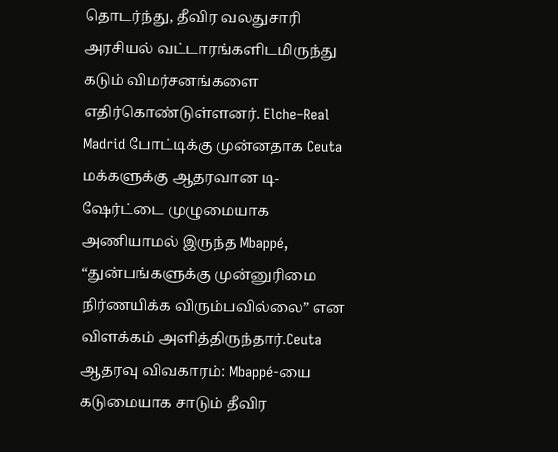தொடர்ந்து, தீவிர வலதுசாரி அரசியல் வட்டாரங்களிடமிருந்து கடும் விமர்சனங்களை எதிர்கொண்டுள்ளனர். Elche–Real Madrid போட்டிக்கு முன்னதாக Ceuta மக்களுக்கு ஆதரவான டி-ஷேர்ட்டை முழுமையாக அணியாமல் இருந்த Mbappé, “துன்பங்களுக்கு முன்னுரிமை நிர்ணயிக்க விரும்பவில்லை” என விளக்கம் அளித்திருந்தார்.Ceuta ஆதரவு விவகாரம்: Mbappé-யை கடுமையாக சாடும் தீவிர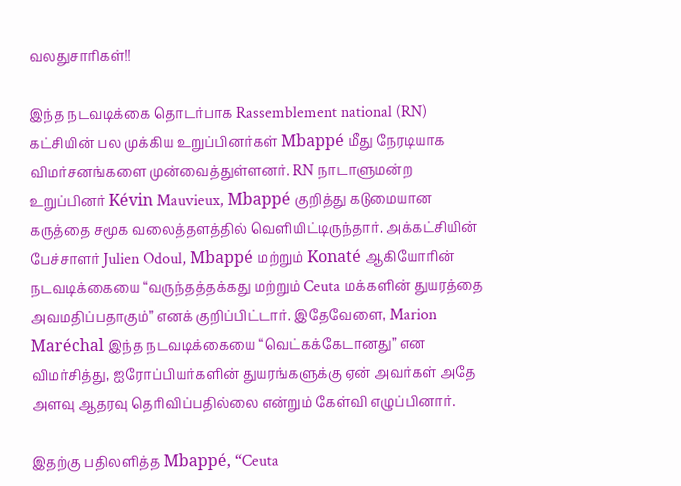வலதுசாரிகள்!!

இந்த நடவடிக்கை தொடர்பாக Rassemblement national (RN) கட்சியின் பல முக்கிய உறுப்பினர்கள் Mbappé மீது நேரடியாக விமர்சனங்களை முன்வைத்துள்ளனர். RN நாடாளுமன்ற உறுப்பினர் Kévin Mauvieux, Mbappé குறித்து கடுமையான கருத்தை சமூக வலைத்தளத்தில் வெளியிட்டிருந்தார். அக்கட்சியின் பேச்சாளர் Julien Odoul, Mbappé மற்றும் Konaté ஆகியோரின் நடவடிக்கையை “வருந்தத்தக்கது மற்றும் Ceuta மக்களின் துயரத்தை அவமதிப்பதாகும்” எனக் குறிப்பிட்டார். இதேவேளை, Marion Maréchal இந்த நடவடிக்கையை “வெட்கக்கேடானது” என விமர்சித்து, ஐரோப்பியர்களின் துயரங்களுக்கு ஏன் அவர்கள் அதே அளவு ஆதரவு தெரிவிப்பதில்லை என்றும் கேள்வி எழுப்பினார்.

இதற்கு பதிலளித்த Mbappé, “Ceuta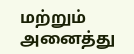மற்றும் அனைத்து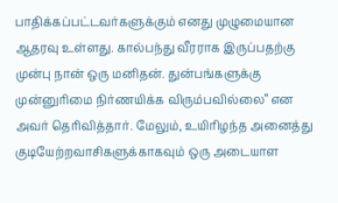பாதிக்கப்பட்டவர்களுக்கும் எனது முழுமையான ஆதரவு உள்ளது. கால்பந்து வீரராக இருப்பதற்கு முன்பு நான் ஒரு மனிதன். துன்பங்களுக்கு முன்னுரிமை நிர்ணயிக்க விரும்பவில்லை” என அவர் தெரிவித்தார். மேலும், உயிரிழந்த அனைத்து குடியேற்றவாசிகளுக்காகவும் ஒரு அடையாள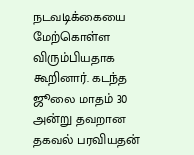நடவடிக்கையை மேற்கொள்ள விரும்பியதாக கூறினார். கடந்த ஜூலை மாதம் 30 அன்று தவறான தகவல் பரவியதன்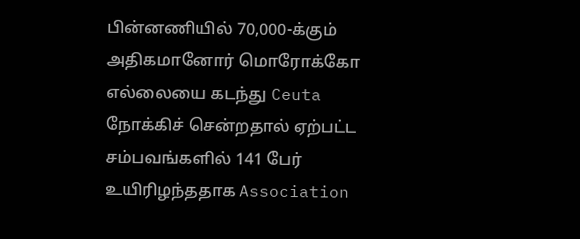பின்னணியில் 70,000-க்கும் அதிகமானோர் மொரோக்கோ எல்லையை கடந்து Ceuta நோக்கிச் சென்றதால் ஏற்பட்ட சம்பவங்களில் 141 பேர் உயிரிழந்ததாக Association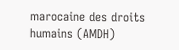marocaine des droits humains (AMDH)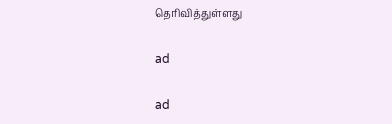தெரிவித்துள்ளது

ad

ad